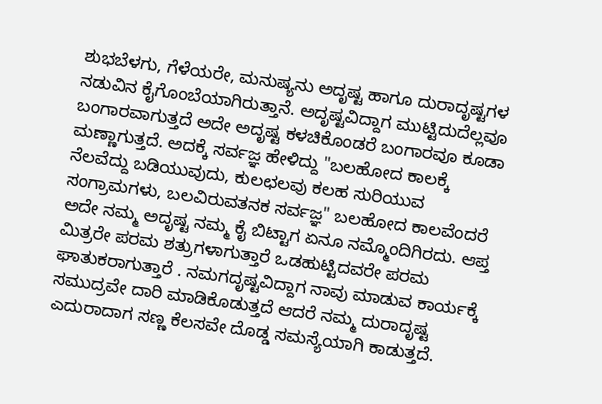ಶುಭಬೆಳಗು, ಗೆಳೆಯರೇ, ಮನುಷ್ಯನು ಅದೃಷ್ಟ ಹಾಗೂ ದುರಾದೃಷ್ಟಗಳ ನಡುವಿನ ಕೈಗೊಂಬೆಯಾಗಿರುತ್ತಾನೆ. ಅದೃಷ್ಟವಿದ್ದಾಗ ಮುಟ್ಟಿದುದೆಲ್ಲವೂ ಬಂಗಾರವಾಗುತ್ತದೆ ಅದೇ ಅದೃಷ್ಟ ಕಳಚಿಕೊಂಡರೆ ಬಂಗಾರವೂ ಕೂಡಾ ಮಣ್ಣಾಗುತ್ತದೆ. ಅದಕ್ಕೆ ಸರ್ವಜ್ಞ ಹೇಳಿದ್ದು "ಬಲಹೋದ ಕಾಲಕ್ಕೆ ನೆಲವೆದ್ದು ಬಡಿಯುವುದು, ಕುಲಛಲವು ಕಲಹ ಸುರಿಯುವ ಸಂಗ್ರಾಮಗಳು, ಬಲವಿರುವತನಕ ಸರ್ವಜ್ಞ" ಬಲಹೋದ ಕಾಲವೆಂದರೆ ಅದೇ ನಮ್ಮ ಅದೃಷ್ಟ ನಮ್ಮ ಕೈ ಬಿಟ್ಟಾಗ ಏನೂ ನಮ್ಮೊಂದಿಗಿರದು. ಆಪ್ತ ಮಿತ್ರರೇ ಪರಮ ಶತ್ರುಗಳಾಗುತ್ತಾರೆ ಒಡಹುಟ್ಟಿದವರೇ ಪರಮ ಘಾತುಕರಾಗುತ್ತಾರೆ . ನಮಗದೃಷ್ಟವಿದ್ದಾಗ ನಾವು ಮಾಡುವ ಕಾರ್ಯಕ್ಕೆ ಸಮುದ್ರವೇ ದಾರಿ ಮಾಡಿಕೊಡುತ್ತದೆ ಆದರೆ ನಮ್ಮ ದುರಾದೃಷ್ಟ ಎದುರಾದಾಗ ಸಣ್ಣ ಕೆಲಸವೇ ದೊಡ್ಡ ಸಮಸ್ಯೆಯಾಗಿ ಕಾಡುತ್ತದೆ.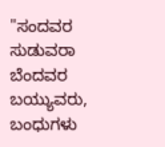"ಸಂದವರ ಸುಡುವರಾ ಬೆಂದವರ ಬಯ್ಯುವರು, ಬಂಧುಗಳು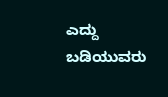ಎದ್ದು ಬಡಿಯುವರು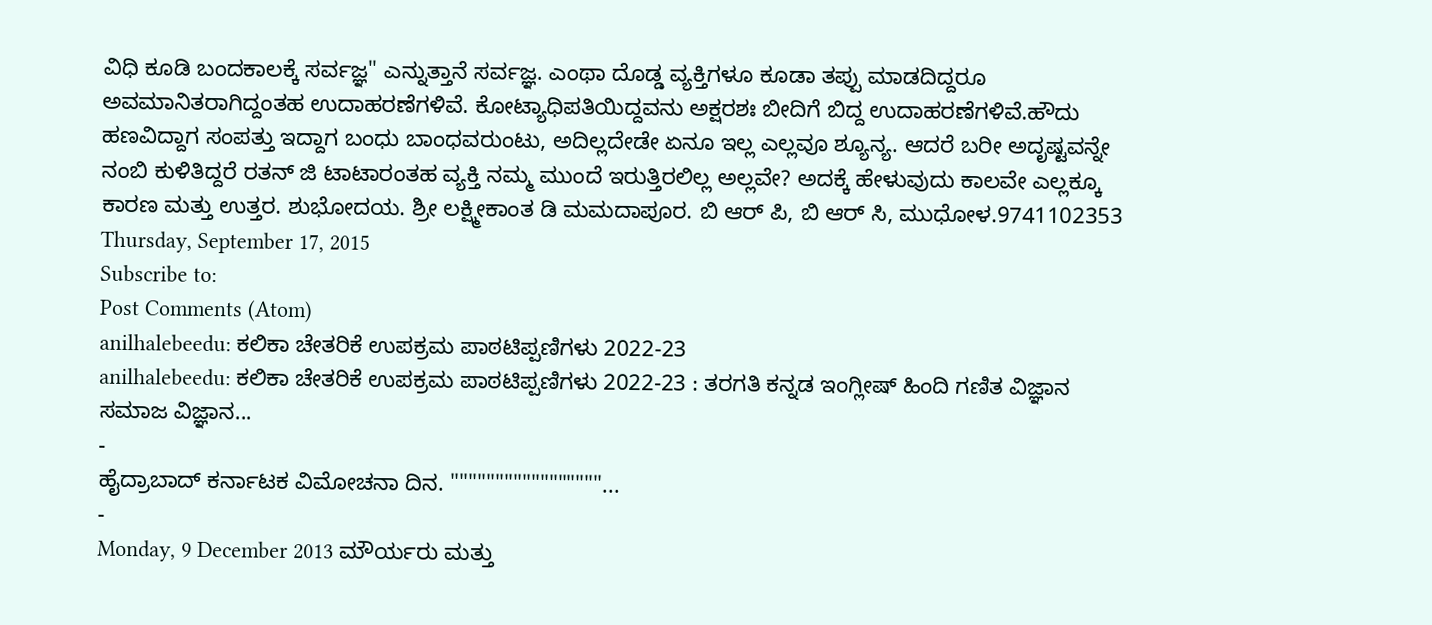ವಿಧಿ ಕೂಡಿ ಬಂದಕಾಲಕ್ಕೆ ಸರ್ವಜ್ಞ" ಎನ್ನುತ್ತಾನೆ ಸರ್ವಜ್ಞ. ಎಂಥಾ ದೊಡ್ಡ ವ್ಯಕ್ತಿಗಳೂ ಕೂಡಾ ತಪ್ಪು ಮಾಡದಿದ್ದರೂ ಅವಮಾನಿತರಾಗಿದ್ದಂತಹ ಉದಾಹರಣೆಗಳಿವೆ. ಕೋಟ್ಯಾಧಿಪತಿಯಿದ್ದವನು ಅಕ್ಷರಶಃ ಬೀದಿಗೆ ಬಿದ್ದ ಉದಾಹರಣೆಗಳಿವೆ.ಹೌದು ಹಣವಿದ್ದಾಗ ಸಂಪತ್ತು ಇದ್ದಾಗ ಬಂಧು ಬಾಂಧವರುಂಟು, ಅದಿಲ್ಲದೇಡೇ ಏನೂ ಇಲ್ಲ ಎಲ್ಲವೂ ಶ್ಯೂನ್ಯ. ಆದರೆ ಬರೀ ಅದೃಷ್ಟವನ್ನೇ ನಂಬಿ ಕುಳಿತಿದ್ದರೆ ರತನ್ ಜಿ ಟಾಟಾರಂತಹ ವ್ಯಕ್ತಿ ನಮ್ಮ ಮುಂದೆ ಇರುತ್ತಿರಲಿಲ್ಲ ಅಲ್ಲವೇ? ಅದಕ್ಕೆ ಹೇಳುವುದು ಕಾಲವೇ ಎಲ್ಲಕ್ಕೂ ಕಾರಣ ಮತ್ತು ಉತ್ತರ. ಶುಭೋದಯ. ಶ್ರೀ ಲಕ್ಷ್ಮೀಕಾಂತ ಡಿ ಮಮದಾಪೂರ. ಬಿ ಆರ್ ಪಿ, ಬಿ ಆರ್ ಸಿ, ಮುಧೋಳ.9741102353
Thursday, September 17, 2015
Subscribe to:
Post Comments (Atom)
anilhalebeedu: ಕಲಿಕಾ ಚೇತರಿಕೆ ಉಪಕ್ರಮ ಪಾಠಟಿಪ್ಪಣಿಗಳು 2022-23
anilhalebeedu: ಕಲಿಕಾ ಚೇತರಿಕೆ ಉಪಕ್ರಮ ಪಾಠಟಿಪ್ಪಣಿಗಳು 2022-23 : ತರಗತಿ ಕನ್ನಡ ಇಂಗ್ಲೀಷ್ ಹಿಂದಿ ಗಣಿತ ವಿಜ್ಞಾನ ಸಮಾಜ ವಿಜ್ಞಾನ...
-
ಹೈದ್ರಾಬಾದ್ ಕರ್ನಾಟಕ ವಿಮೋಚನಾ ದಿನ. """""""""""""""""...
-
Monday, 9 December 2013 ಮೌರ್ಯರು ಮತ್ತು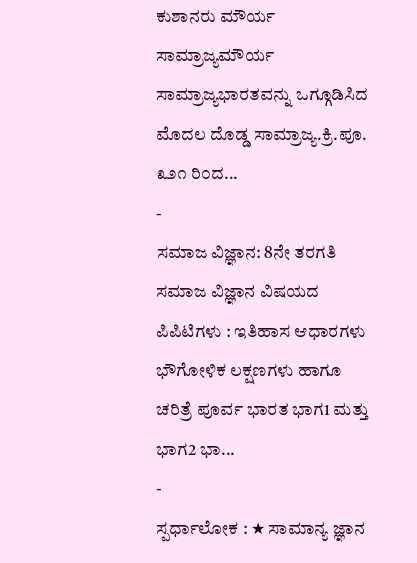ಕುಶಾನರು ಮೌರ್ಯ ಸಾಮ್ರಾಜ್ಯಮೌರ್ಯ ಸಾಮ್ರಾಜ್ಯಭಾರತವನ್ನು ಒಗ್ಗೂಡಿಸಿದ ಮೊದಲ ದೊಡ್ಡ ಸಾಮ್ರಾಜ್ಯ.ಕ್ರಿ.ಪೂ. ೩೨೧ ರಿ೦ದ...
-
ಸಮಾಜ ವಿಜ್ಞಾನ: 8ನೇ ತರಗತಿ ಸಮಾಜ ವಿಜ್ಞಾನ ವಿಷಯದ ಪಿಪಿಟಿಗಳು : ಇತಿಹಾಸ ಆಧಾರಗಳು ಭೌಗೋಳಿಕ ಲಕ್ಷಣಗಳು ಹಾಗೂ ಚರಿತ್ರೆ ಪೂರ್ವ ಭಾರತ ಭಾಗ1 ಮತ್ತು ಭಾಗ2 ಭಾ...
-
ಸ್ಪರ್ಧಾಲೋಕ : ★ ಸಾಮಾನ್ಯ ಜ್ಞಾನ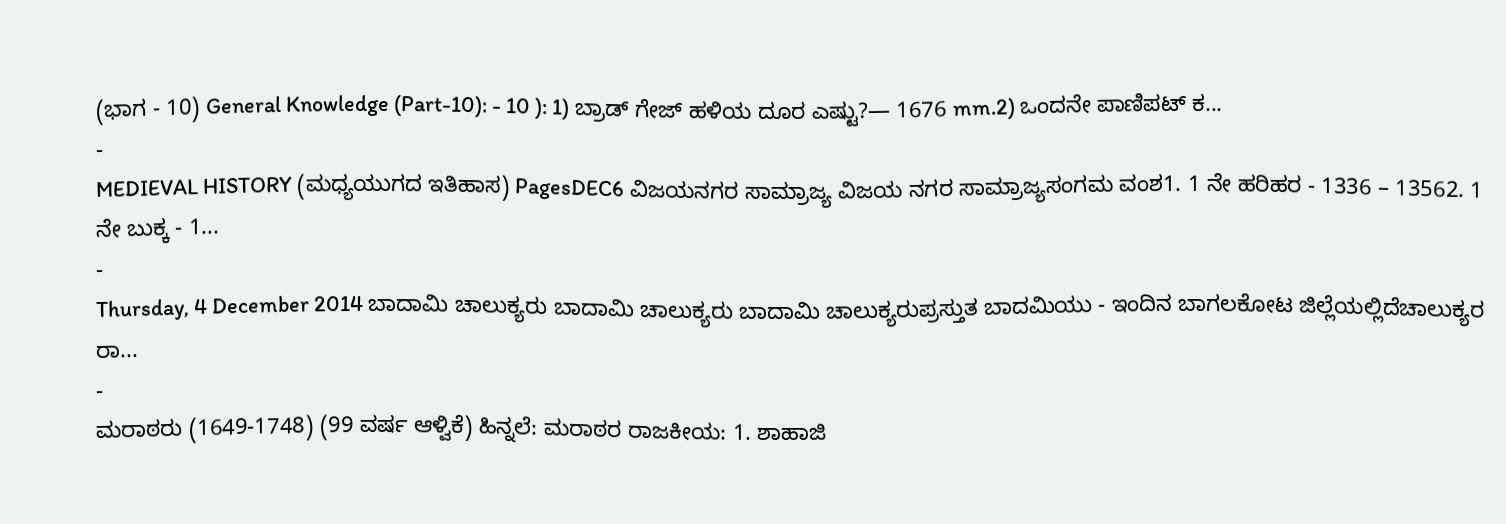(ಭಾಗ - 10) General Knowledge (Part-10): - 10 ): 1) ಬ್ರಾಡ್ ಗೇಜ್ ಹಳಿಯ ದೂರ ಎಷ್ಟು?— 1676 mm.2) ಒಂದನೇ ಪಾಣಿಪಟ್ ಕ...
-
MEDIEVAL HISTORY (ಮಧ್ಯಯುಗದ ಇತಿಹಾಸ) PagesDEC6 ವಿಜಯನಗರ ಸಾಮ್ರಾಜ್ಯ ವಿಜಯ ನಗರ ಸಾಮ್ರಾಜ್ಯಸಂಗಮ ವಂಶ1. 1 ನೇ ಹರಿಹರ - 1336 – 13562. 1 ನೇ ಬುಕ್ಕ - 1...
-
Thursday, 4 December 2014 ಬಾದಾಮಿ ಚಾಲುಕ್ಯರು ಬಾದಾಮಿ ಚಾಲುಕ್ಯರು ಬಾದಾಮಿ ಚಾಲುಕ್ಯರುಪ್ರಸ್ತುತ ಬಾದಮಿಯು - ಇಂದಿನ ಬಾಗಲಕೋಟ ಜಿಲ್ಲೆಯಲ್ಲಿದೆಚಾಲುಕ್ಯರ ರಾ...
-
ಮರಾಠರು (1649-1748) (99 ವರ್ಷ ಆಳ್ವಿಕೆ) ಹಿನ್ನಲೆ: ಮರಾಠರ ರಾಜಕೀಯ: 1. ಶಾಹಾಜಿ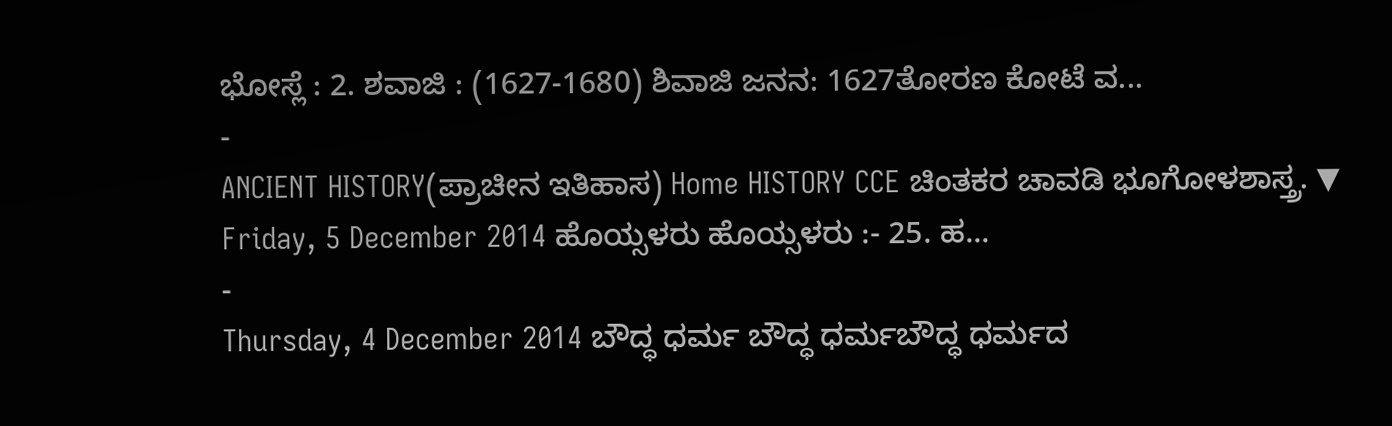ಭೋಸ್ಲೆ : 2. ಶವಾಜಿ : (1627-1680) ಶಿವಾಜಿ ಜನನ: 1627ತೋರಣ ಕೋಟೆ ವ...
-
ANCIENT HISTORY(ಪ್ರಾಚೀನ ಇತಿಹಾಸ) Home HISTORY CCE ಚಿಂತಕರ ಚಾವಡಿ ಭೂಗೋಳಶಾಸ್ತ್ರ. ▼ Friday, 5 December 2014 ಹೊಯ್ಸಳರು ಹೊಯ್ಸಳರು :- 25. ಹ...
-
Thursday, 4 December 2014 ಬೌದ್ಧ ಧರ್ಮ ಬೌದ್ಧ ಧರ್ಮಬೌದ್ಧ ಧರ್ಮದ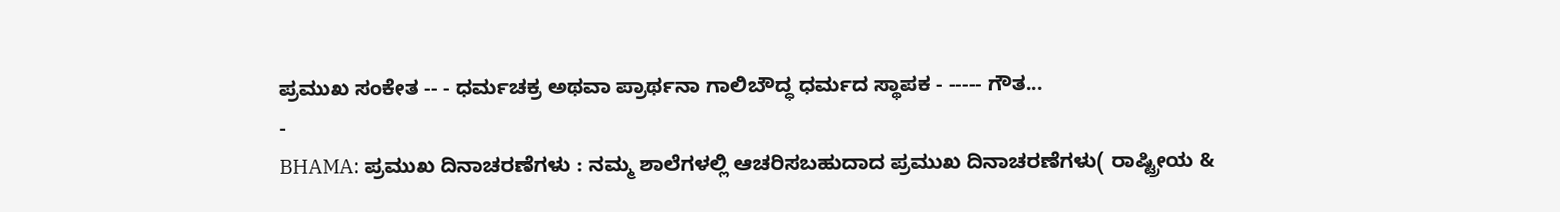ಪ್ರಮುಖ ಸಂಕೇತ -- - ಧರ್ಮಚಕ್ರ ಅಥವಾ ಪ್ರಾರ್ಥನಾ ಗಾಲಿಬೌದ್ಧ ಧರ್ಮದ ಸ್ಥಾಪಕ - ----- ಗೌತ...
-
BHAMA: ಪ್ರಮುಖ ದಿನಾಚರಣೆಗಳು : ನಮ್ಮ ಶಾಲೆಗಳಲ್ಲಿ ಆಚರಿಸಬಹುದಾದ ಪ್ರಮುಖ ದಿನಾಚರಣೆಗಳು( ರಾಷ್ಟ್ರೀಯ &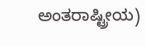ಅಂತರಾಷ್ಟ್ರೀಯ)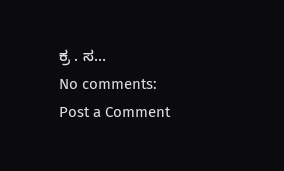ಕ್ರ . ಸ...
No comments:
Post a Comment